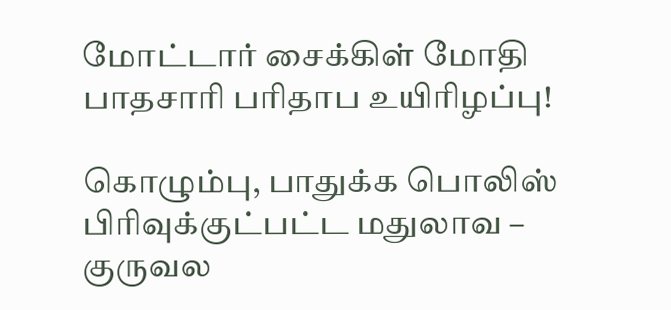மோட்டார் சைக்கிள் மோதி பாதசாரி பரிதாப உயிரிழப்பு!

கொழும்பு, பாதுக்க பொலிஸ் பிரிவுக்குட்பட்ட மதுலாவ – குருவல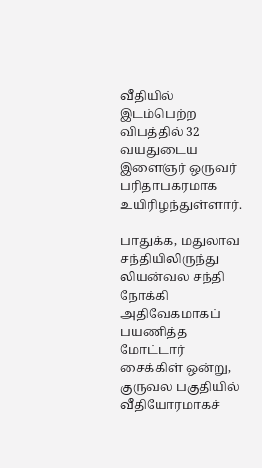வீதியில் இடம்பெற்ற விபத்தில் 32 வயதுடைய இளைஞர் ஒருவர் பரிதாபகரமாக உயிரிழந்துள்ளார்.

பாதுக்க, மதுலாவ சந்தியிலிருந்து லியன்வல சந்தி நோக்கி அதிவேகமாகப் பயணித்த மோட்டார் சைக்கிள் ஒன்று, குருவல பகுதியில் வீதியோரமாகச்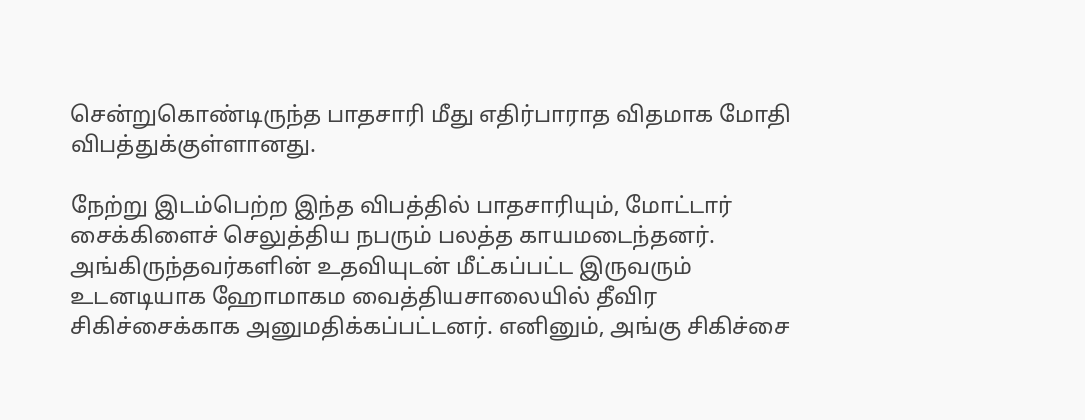சென்றுகொண்டிருந்த பாதசாரி மீது எதிர்பாராத விதமாக மோதி விபத்துக்குள்ளானது.

நேற்று இடம்பெற்ற இந்த விபத்தில் பாதசாரியும், மோட்டார் சைக்கிளைச் செலுத்திய நபரும் பலத்த காயமடைந்தனர். அங்கிருந்தவர்களின் உதவியுடன் மீட்கப்பட்ட இருவரும் உடனடியாக ஹோமாகம வைத்தியசாலையில் தீவிர சிகிச்சைக்காக அனுமதிக்கப்பட்டனர். எனினும், அங்கு சிகிச்சை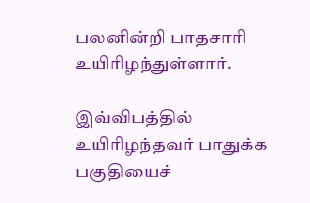பலனின்றி பாதசாரி உயிரிழந்துள்ளார்.

இவ்விபத்தில் உயிரிழந்தவர் பாதுக்க பகுதியைச்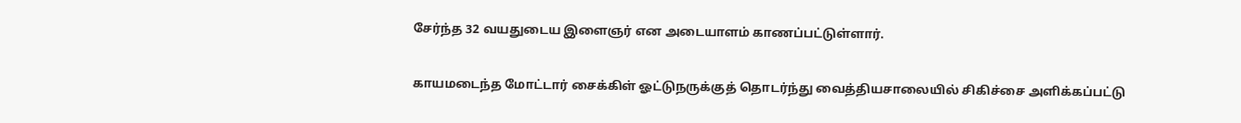சேர்ந்த 32 வயதுடைய இளைஞர் என அடையாளம் காணப்பட்டுள்ளார்.

காயமடைந்த மோட்டார் சைக்கிள் ஓட்டுநருக்குத் தொடர்ந்து வைத்தியசாலையில் சிகிச்சை அளிக்கப்பட்டு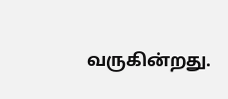வருகின்றது.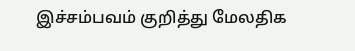இச்சம்பவம் குறித்து மேலதிக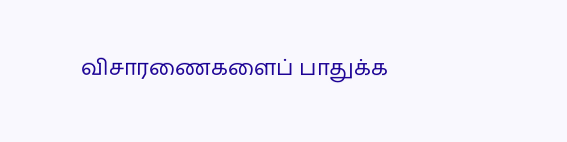விசாரணைகளைப் பாதுக்க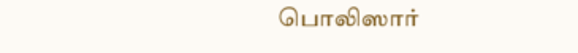பொலிஸார்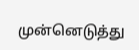முன்னெடுத்து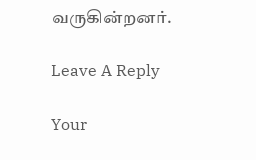வருகின்றனர்.

Leave A Reply

Your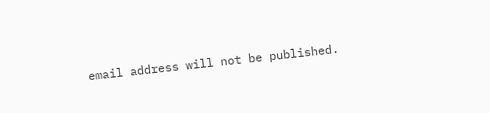email address will not be published.